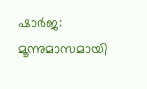ഷാർജ: മൂന്നുമാസമായി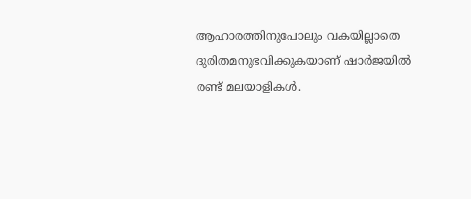ആഹാരത്തിനുപോലും വകയില്ലാതെ ദുരിതമനുഭവിക്കുകയാണ് ഷാർജയിൽ രണ്ട് മലയാളികൾ.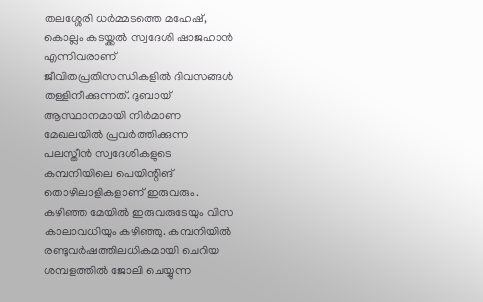തലശ്ശേരി ധർമ്മടത്തെ മഹേഷ്, കൊല്ലം കടയ്ക്കൽ സ്വദേശി ഷാജഹാൻ എന്നിവരാണ് ജീവിതപ്രതിസന്ധികളിൽ ദിവസങ്ങൾ തള്ളിനീക്കുന്നത്. ദുബായ് ആസ്ഥാനമായി നിർമാണ മേഖലയിൽ പ്രവർത്തിക്കുന്ന പലസ്തീൻ സ്വദേശികളുടെ കമ്പനിയിലെ പെയിന്റിങ് തൊഴിലാളികളാണ് ഇരുവരും. കഴിഞ്ഞ മേയിൽ ഇരുവരുടേയും വിസ കാലാവധിയും കഴിഞ്ഞു. കമ്പനിയിൽ രണ്ടുവർഷത്തിലധികമായി ചെറിയ ശമ്പളത്തിൽ ജോലി ചെയ്യുന്ന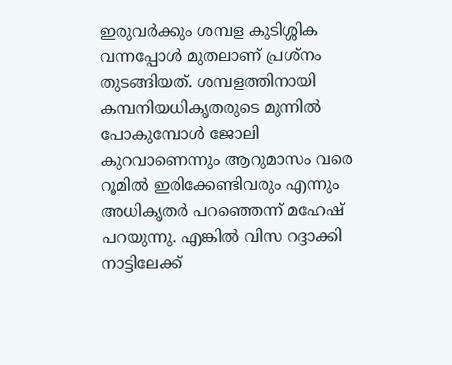ഇരുവർക്കും ശമ്പള കുടിശ്ശിക വന്നപ്പോൾ മുതലാണ് പ്രശ്നം തുടങ്ങിയത്. ശമ്പളത്തിനായി കമ്പനിയധികൃതരുടെ മുന്നിൽ പോകുമ്പോൾ ജോലി കുറവാണെന്നും ആറുമാസം വരെ റൂമിൽ ഇരിക്കേണ്ടിവരും എന്നും അധികൃതർ പറഞ്ഞെന്ന് മഹേഷ് പറയുന്നു. എങ്കിൽ വിസ റദ്ദാക്കി നാട്ടിലേക്ക്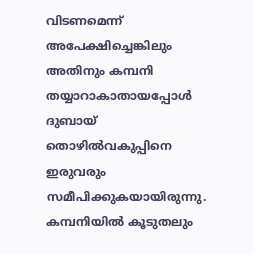വിടണമെന്ന് അപേക്ഷിച്ചെങ്കിലും അതിനും കമ്പനി തയ്യാറാകാതായപ്പോൾ ദുബായ് തൊഴിൽവകുപ്പിനെ ഇരുവരും സമീപിക്കുകയായിരുന്നു. കമ്പനിയിൽ കൂടുതലും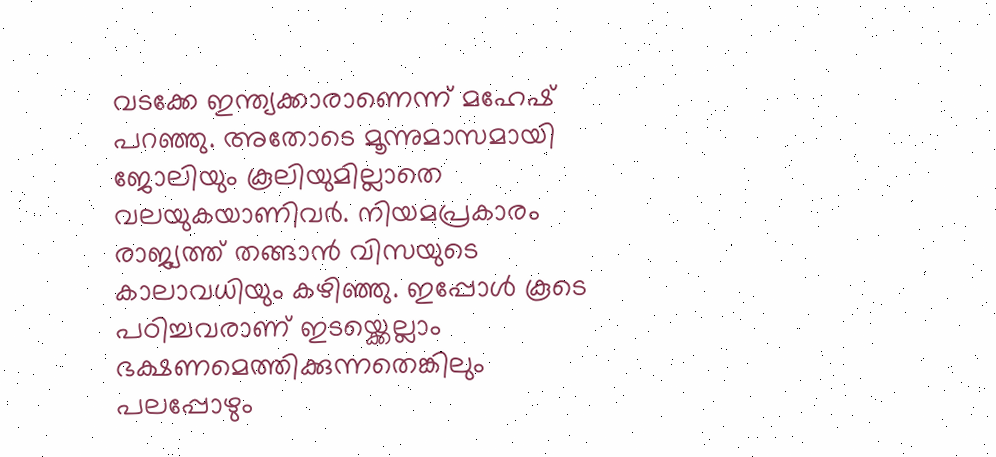വടക്കേ ഇന്ത്യക്കാരാണെന്ന് മഹേഷ് പറഞ്ഞു. അതോടെ മൂന്നുമാസമായി ജോലിയും കൂലിയുമില്ലാതെ വലയുകയാണിവർ. നിയമപ്രകാരം രാജ്യത്ത് തങ്ങാൻ വിസയുടെ കാലാവധിയും കഴിഞ്ഞു. ഇപ്പോൾ കൂടെ പഠിച്ചവരാണ് ഇടയ്ക്കെല്ലാം ഭക്ഷണമെത്തിക്കുന്നതെങ്കിലും പലപ്പോഴും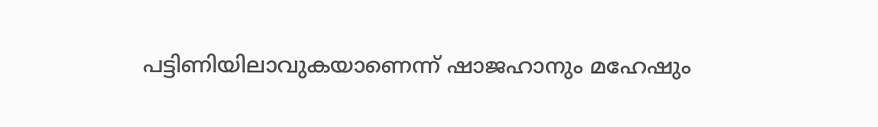പട്ടിണിയിലാവുകയാണെന്ന് ഷാജഹാനും മഹേഷും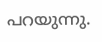പറയുന്നു.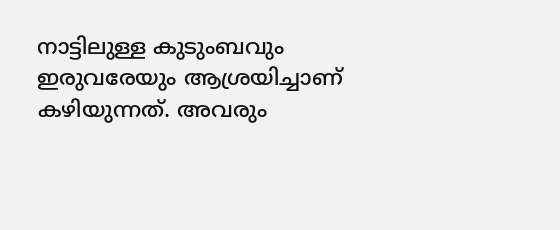നാട്ടിലുള്ള കുടുംബവും ഇരുവരേയും ആശ്രയിച്ചാണ് കഴിയുന്നത്. അവരും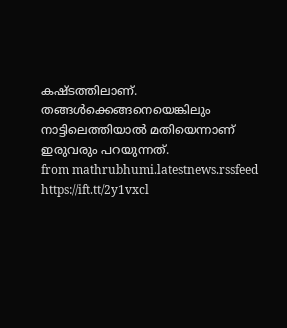കഷ്ടത്തിലാണ്. തങ്ങൾക്കെങ്ങനെയെങ്കിലും നാട്ടിലെത്തിയാൽ മതിയെന്നാണ് ഇരുവരും പറയുന്നത്.
from mathrubhumi.latestnews.rssfeed https://ift.tt/2y1vxcl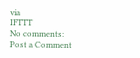via
IFTTT
No comments:
Post a Comment